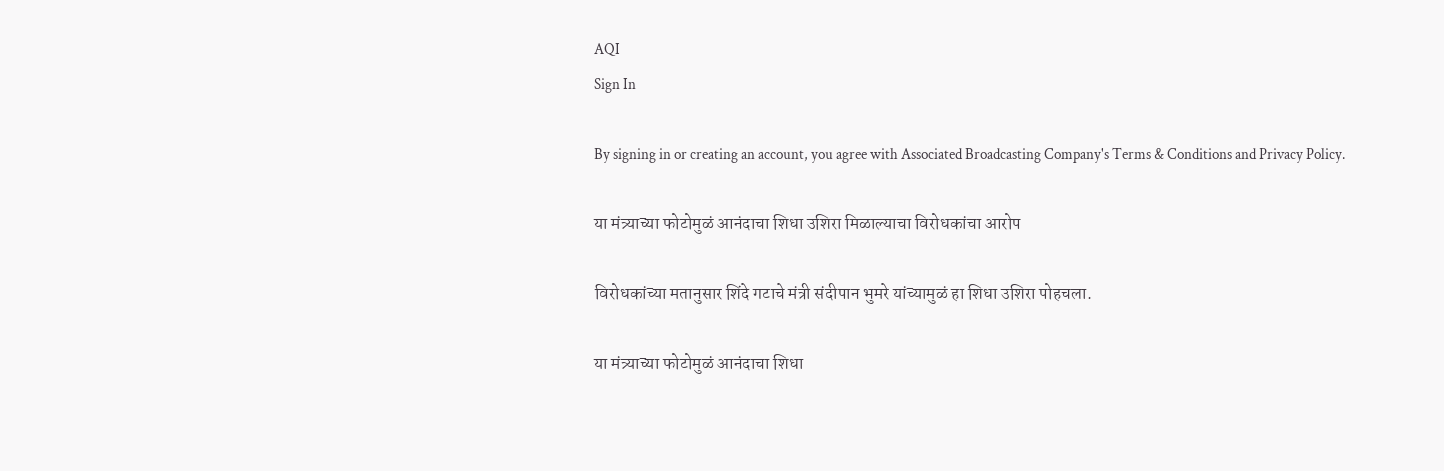AQI
Sign In

By signing in or creating an account, you agree with Associated Broadcasting Company's Terms & Conditions and Privacy Policy.

या मंत्र्याच्या फोटोमुळं आनंदाचा शिधा उशिरा मिळाल्याचा विरोधकांचा आरोप

विरोधकांच्या मतानुसार शिंदे गटाचे मंत्री संदीपान भुमरे यांच्यामुळं हा शिधा उशिरा पोहचला.

या मंत्र्याच्या फोटोमुळं आनंदाचा शिधा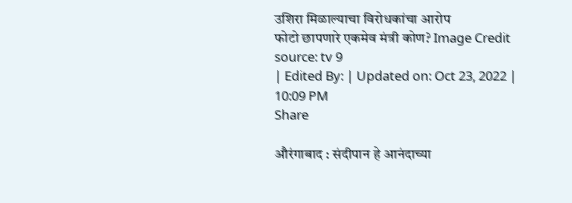उशिरा मिळाल्याचा विरोधकांचा आरोप
फोटो छापणारे एकमेव मंत्री कोण? Image Credit source: tv 9
| Edited By: | Updated on: Oct 23, 2022 | 10:09 PM
Share

औरंगाबाद : संदीपान हे आनंदाच्या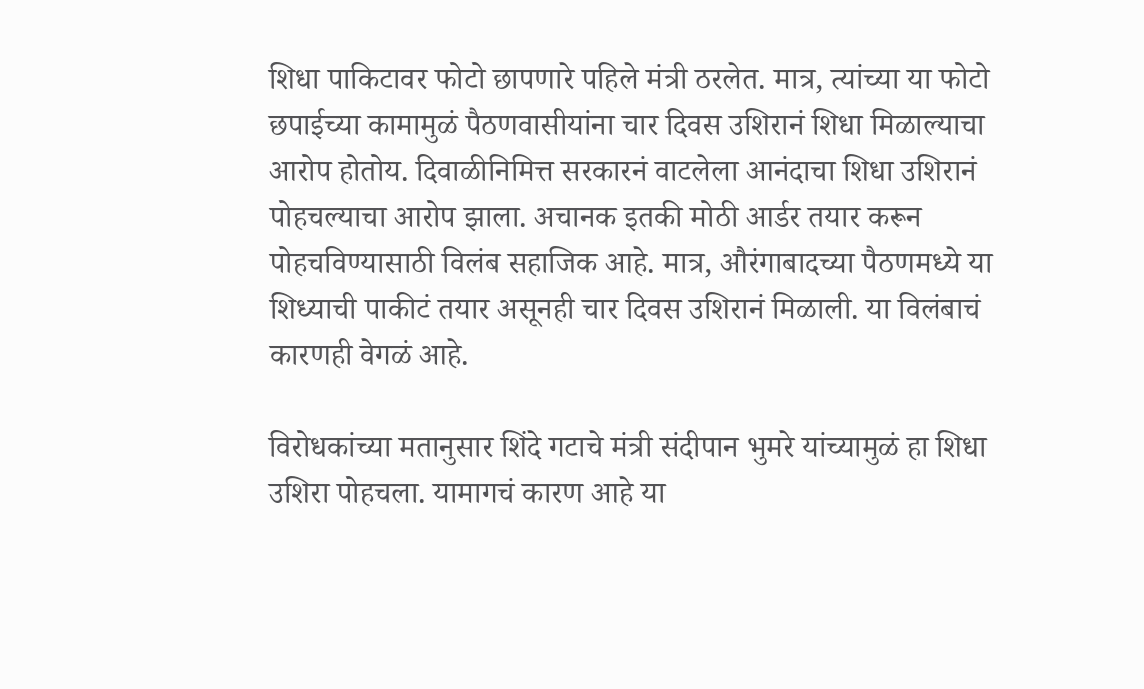शिधा पाकिटावर फोटो छापणारे पहिले मंत्री ठरलेत. मात्र, त्यांच्या या फोटो छपाईच्या कामामुळं पैठणवासीयांना चार दिवस उशिरानं शिधा मिळाल्याचा आरोप होतोय. दिवाळीनिमित्त सरकारनं वाटलेला आनंदाचा शिधा उशिरानं पोहचल्याचा आरोप झाला. अचानक इतकी मोठी आर्डर तयार करून पोहचविण्यासाठी विलंब सहाजिक आहे. मात्र, औरंगाबादच्या पैठणमध्ये या शिध्याची पाकीटं तयार असूनही चार दिवस उशिरानं मिळाली. या विलंबाचं कारणही वेगळं आहे.

विरोधकांच्या मतानुसार शिंदे गटाचे मंत्री संदीपान भुमरे यांच्यामुळं हा शिधा उशिरा पोहचला. यामागचं कारण आहे या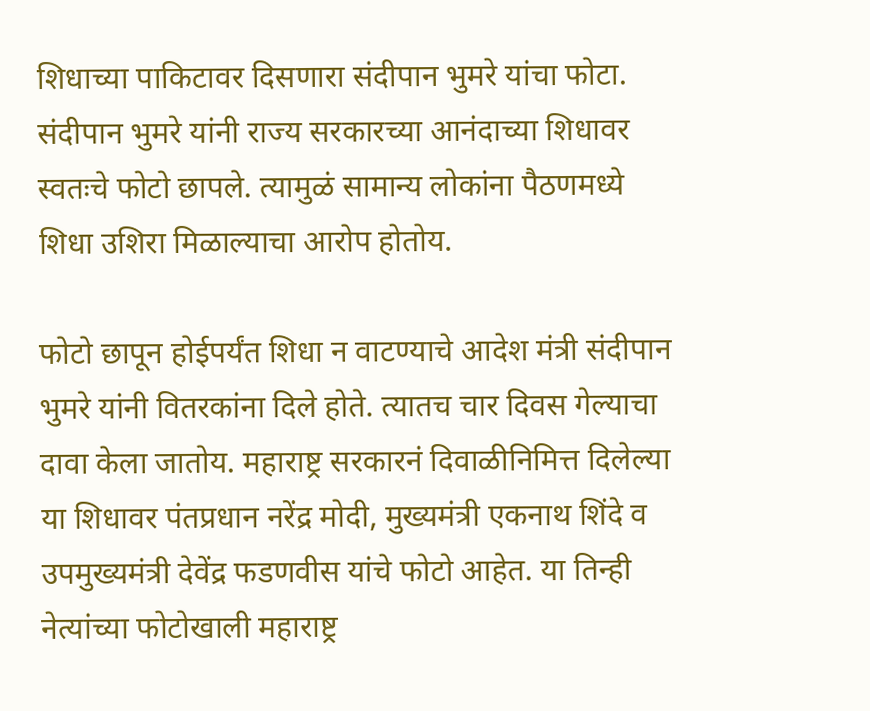शिधाच्या पाकिटावर दिसणारा संदीपान भुमरे यांचा फोटा. संदीपान भुमरे यांनी राज्य सरकारच्या आनंदाच्या शिधावर स्वतःचे फोटो छापले. त्यामुळं सामान्य लोकांना पैठणमध्ये शिधा उशिरा मिळाल्याचा आरोप होतोय.

फोटो छापून होईपर्यंत शिधा न वाटण्याचे आदेश मंत्री संदीपान भुमरे यांनी वितरकांना दिले होते. त्यातच चार दिवस गेल्याचा दावा केला जातोय. महाराष्ट्र सरकारनं दिवाळीनिमित्त दिलेल्या या शिधावर पंतप्रधान नरेंद्र मोदी, मुख्यमंत्री एकनाथ शिंदे व उपमुख्यमंत्री देवेंद्र फडणवीस यांचे फोटो आहेत. या तिन्ही नेत्यांच्या फोटोखाली महाराष्ट्र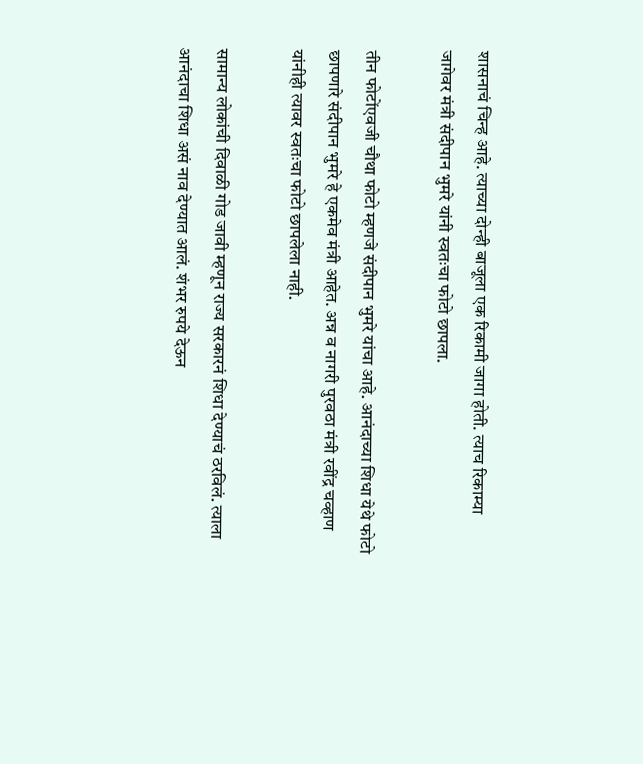शासनाचं चिन्ह आहे. त्याच्या दोन्ही बाजूला एक रिकामी जागा होती. त्याच रिकाम्या जागेवर मंत्री संदीपान भुमरे यांनी स्वतःचा फोटो छापला.

तीन फोटोंएवजी चौथा फोटो म्हणजे संदीपान भुमरे यांचा आहे. आनंदाच्या शिधा येथे फोटो छापणारे संदीपान भुमरे हे एकमेव मंत्री आहेत. अन्न व नागरी पुरवठा मंत्री रवींद्र चव्हाण यांनीही त्यावर स्वतःचा फोटो छापलेला नाही.

सामान्य लोकांची दिवाळी गोड जावी म्हणून राज्य सरकारनं शिधा देण्याचं ठरविलं. त्याला आनंदाचा शिधा असं नाव देण्यात आलं. शंभर रुपये देऊन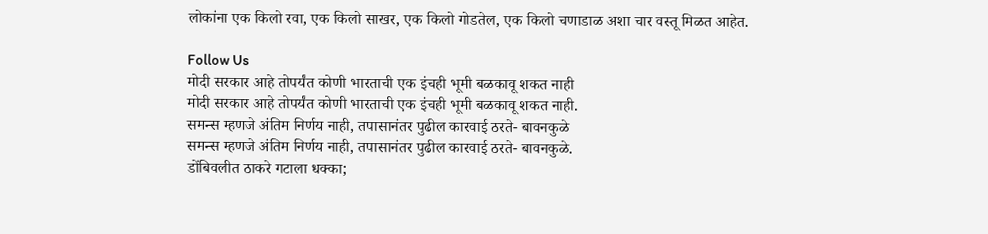लोकांना एक किलो रवा, एक किलो साखर, एक किलो गोडतेल, एक किलो चणाडाळ अशा चार वस्तू मिळत आहेत.

Follow Us
मोदी सरकार आहे तोपर्यंत कोणी भारताची एक इंचही भूमी बळकावू शकत नाही
मोदी सरकार आहे तोपर्यंत कोणी भारताची एक इंचही भूमी बळकावू शकत नाही.
समन्स म्हणजे अंतिम निर्णय नाही, तपासानंतर पुढील कारवाई ठरते- बावनकुळे
समन्स म्हणजे अंतिम निर्णय नाही, तपासानंतर पुढील कारवाई ठरते- बावनकुळे.
डोंबिवलीत ठाकरे गटाला धक्का;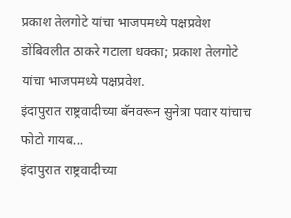प्रकाश तेलगोटे यांचा भाजपमध्ये पक्षप्रवेश
डोंबिवलीत ठाकरे गटाला धक्का; प्रकाश तेलगोटे यांचा भाजपमध्ये पक्षप्रवेश.
इंदापुरात राष्ट्रवादीच्या बॅनवरून सुनेत्रा पवार यांचाच फोटो गायब...
इंदापुरात राष्ट्रवादीच्या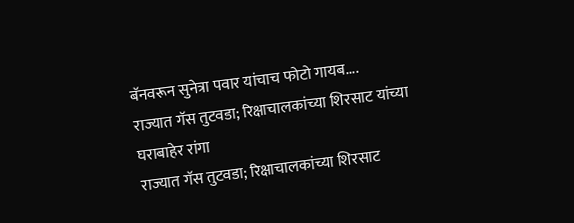बॅनवरून सुनेत्रा पवार यांचाच फोटो गायब....
राज्यात गॅस तुटवडा; रिक्षाचालकांच्या शिरसाट यांच्या घराबाहेर रांगा
राज्यात गॅस तुटवडा; रिक्षाचालकांच्या शिरसाट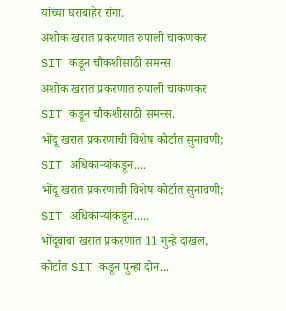यांच्या घराबाहेर रांगा.
अशोक खरात प्रकरणात रुपाली चाकणकर SIT कडून चौकशीसाठी समन्स
अशोक खरात प्रकरणात रुपाली चाकणकर SIT कडून चौकशीसाठी समन्स.
भोंदू खरात प्रकरणाची विशेष कोर्टात सुनावणी; SIT अधिकाऱ्यांकडून....
भोंदू खरात प्रकरणाची विशेष कोर्टात सुनावणी; SIT अधिकाऱ्यांकडून.....
भोंदूबाबा खरात प्रकरणात 11 गुन्हे दाखल, कोर्टात SIT कडून पुन्हा दोन...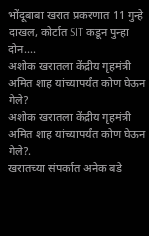भोंदूबाबा खरात प्रकरणात 11 गुन्हे दाखल, कोर्टात SIT कडून पुन्हा दोन....
अशोक खरातला केंद्रीय गृहमंत्री अमित शाह यांच्यापर्यंत कोण घेऊन गेले?
अशोक खरातला केंद्रीय गृहमंत्री अमित शाह यांच्यापर्यंत कोण घेऊन गेले?.
खरातच्या संपर्कात अनेक बडे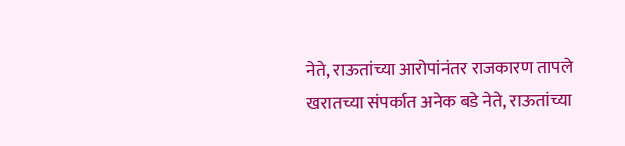नेते, राऊतांच्या आरोपांनंतर राजकारण तापले
खरातच्या संपर्कात अनेक बडे नेते, राऊतांच्या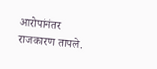आरोपांनंतर राजकारण तापले.